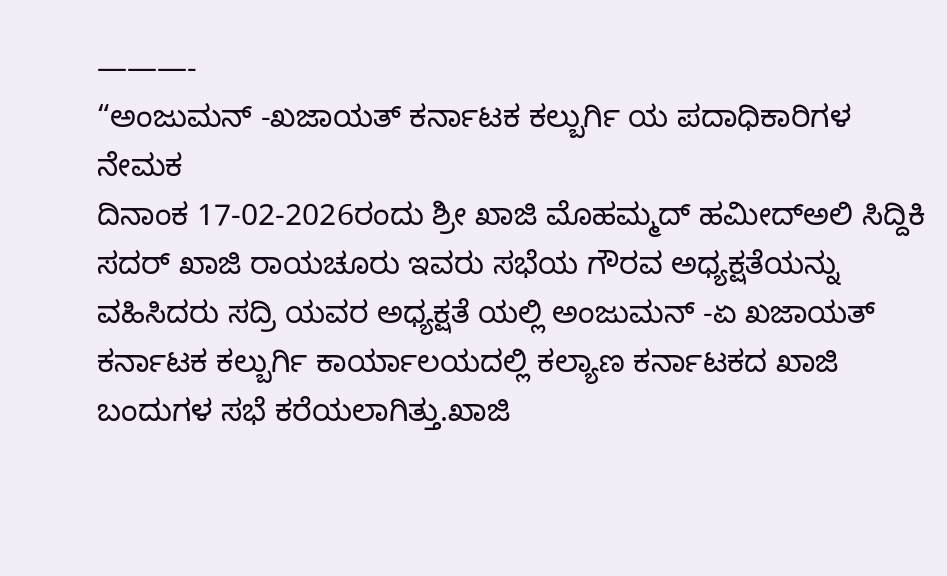———-
“ಅಂಜುಮನ್ -ಖಜಾಯತ್ ಕರ್ನಾಟಕ ಕಲ್ಬುರ್ಗಿ ಯ ಪದಾಧಿಕಾರಿಗಳ ನೇಮಕ
ದಿನಾಂಕ 17-02-2026ರಂದು ಶ್ರೀ ಖಾಜಿ ಮೊಹಮ್ಮದ್ ಹಮೀದ್ಅಲಿ ಸಿದ್ದಿಕಿ ಸದರ್ ಖಾಜಿ ರಾಯಚೂರು ಇವರು ಸಭೆಯ ಗೌರವ ಅಧ್ಯಕ್ಷತೆಯನ್ನು ವಹಿಸಿದರು ಸದ್ರಿ ಯವರ ಅಧ್ಯಕ್ಷತೆ ಯಲ್ಲಿ ಅಂಜುಮನ್ -ಏ ಖಜಾಯತ್ ಕರ್ನಾಟಕ ಕಲ್ಬುರ್ಗಿ ಕಾರ್ಯಾಲಯದಲ್ಲಿ ಕಲ್ಯಾಣ ಕರ್ನಾಟಕದ ಖಾಜಿ ಬಂದುಗಳ ಸಭೆ ಕರೆಯಲಾಗಿತ್ತು.ಖಾಜಿ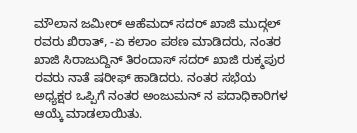ಮೌಲಾನ ಜಮೀರ್ ಆಹೆಮದ್ ಸದರ್ ಖಾಜಿ ಮುದ್ಗಲ್ ರವರು ಖಿರಾತ್, -ಏ ಕಲಾಂ ಪಠಣ ಮಾಡಿದರು, ನಂತರ ಖಾಜಿ ಸಿರಾಜುದ್ದಿನ್ ತಿರಂದಾಸ್ ಸದರ್ ಖಾಜಿ ರುಕ್ಮಪುರ ರವರು ನಾತೆ ಷರೀಫ್ ಹಾಡಿದರು. ನಂತರ ಸಭೆಯ ಅಧ್ಯಕ್ಷರ ಒಪ್ಪಿಗೆ ನಂತರ ಅಂಜುಮನ್ ನ ಪದಾಧಿಕಾರಿಗಳ ಆಯ್ಕೆ ಮಾಡಲಾಯಿತು.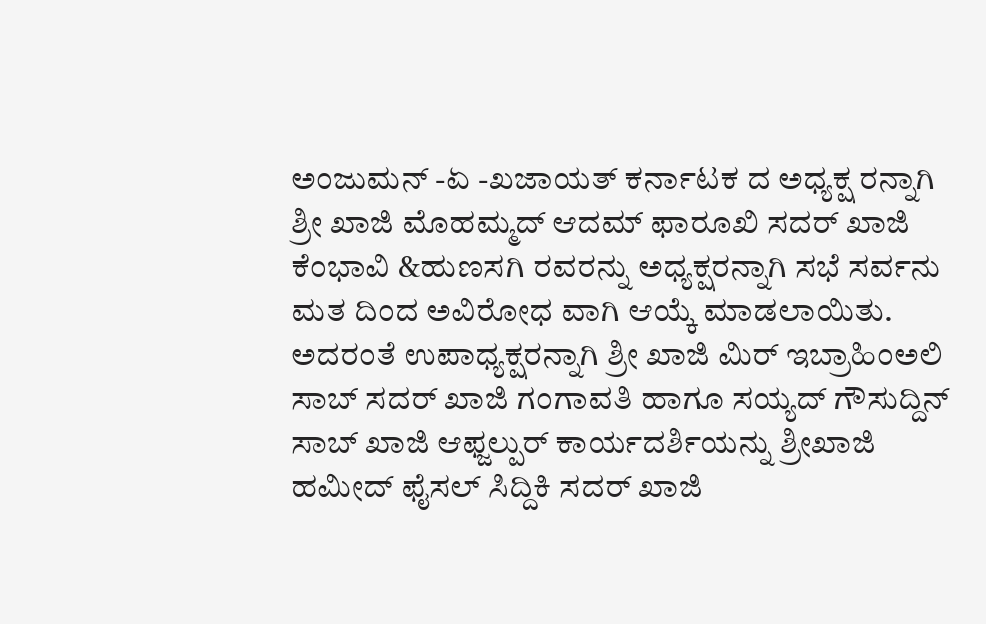ಅಂಜುಮನ್ -ಏ -ಖಜಾಯತ್ ಕರ್ನಾಟಕ ದ ಅಧ್ಯಕ್ಷ ರನ್ನಾಗಿ ಶ್ರೀ ಖಾಜಿ ಮೊಹಮ್ಮದ್ ಆದಮ್ ಫಾರೂಖಿ ಸದರ್ ಖಾಜಿ ಕೆಂಭಾವಿ &ಹುಣಸಗಿ ರವರನ್ನು ಅಧ್ಯಕ್ಷರನ್ನಾಗಿ ಸಭೆ ಸರ್ವನು ಮತ ದಿಂದ ಅವಿರೋಧ ವಾಗಿ ಆಯ್ಕೆ ಮಾಡಲಾಯಿತು. ಅದರಂತೆ ಉಪಾಧ್ಯಕ್ಷರನ್ನಾಗಿ ಶ್ರೀ ಖಾಜಿ ಮಿರ್ ಇಬ್ರಾಹಿಂಅಲಿ ಸಾಬ್ ಸದರ್ ಖಾಜಿ ಗಂಗಾವತಿ ಹಾಗೂ ಸಯ್ಯದ್ ಗೌಸುದ್ದಿನ್ ಸಾಬ್ ಖಾಜಿ ಆಫ್ಜಲ್ಪುರ್ ಕಾರ್ಯದರ್ಶಿಯನ್ನು ಶ್ರೀಖಾಜಿ ಹಮೀದ್ ಫೈಸಲ್ ಸಿದ್ದಿಕಿ ಸದರ್ ಖಾಜಿ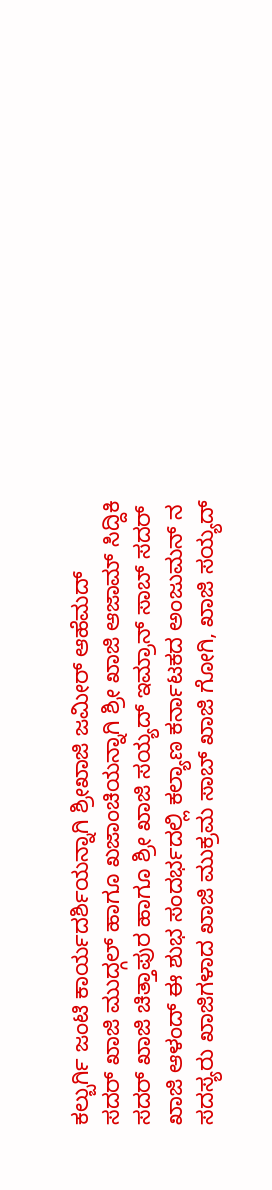ಕಲ್ಬುರ್ಗಿ ಜಂಟಿ ಕಾರ್ಯದರ್ಶಿಯನ್ನಾಗಿ ಶ್ರೀಖಾಜಿ ಜಮೀರ್ ಆಹೆಮದ್
ಸದರ್ ಖಾಜಿ ಮುದ್ಗಲ್ ಹಾಗೂ ಖಜಾಂಚಿಯನ್ನಾಗಿ ಶ್ರೀ ಖಾಜಿ ಆಜಾಮ್ ಸಿದ್ದಿಕಿ ಸದರ್ ಖಾಜಿ ಚಿತ್ತಾಪುರ ಹಾಗೂ ಶ್ರೀ ಖಾಜಿ ಸಯ್ಯದ್ ಇಮ್ರಾನ್ ಸಾಬ್ ಸದರ್ ಖಾಜಿ ಆಳಂದ್ ಈ ಶುಭ ಸಂದರ್ಭದಲ್ಲಿ ಕಲ್ಯಾಣ ಕರ್ನಾಟಕದ ಅಂಜುಮನ್ ನ ಸದಸ್ಯರು ಖಾಜಿಗಳಾದ ಖಾಜಿ ಮುಕ್ರಮ ಸಾಬ್ ಖಾಜಿ ಗೋಗಿ, ಖಾಜಿ ಸಯ್ಯದ್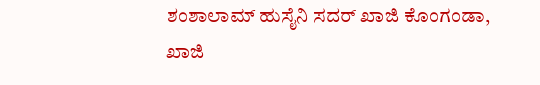ಶಂಶಾಲಾಮ್ ಹುಸೈನಿ ಸದರ್ ಖಾಜಿ ಕೊಂಗಂಡಾ, ಖಾಜಿ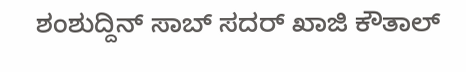ಶಂಶುದ್ದಿನ್ ಸಾಬ್ ಸದರ್ ಖಾಜಿ ಕೌತಾಲ್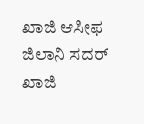ಖಾಜಿ ಆಸೀಫ ಜಿಲಾನಿ ಸದರ್ ಖಾಜಿ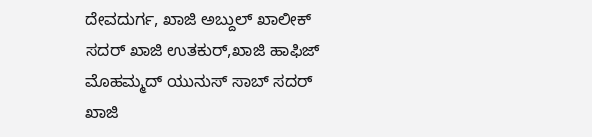ದೇವದುರ್ಗ, ಖಾಜಿ ಅಬ್ದುಲ್ ಖಾಲೀಕ್ ಸದರ್ ಖಾಜಿ ಉತಕುರ್,ಖಾಜಿ ಹಾಫಿಜ್ ಮೊಹಮ್ಮದ್ ಯುನುಸ್ ಸಾಬ್ ಸದರ್ ಖಾಜಿ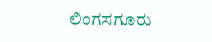ಲಿಂಗಸಗೂರು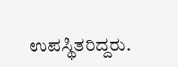ಉಪಸ್ಥಿತರಿದ್ದರು.